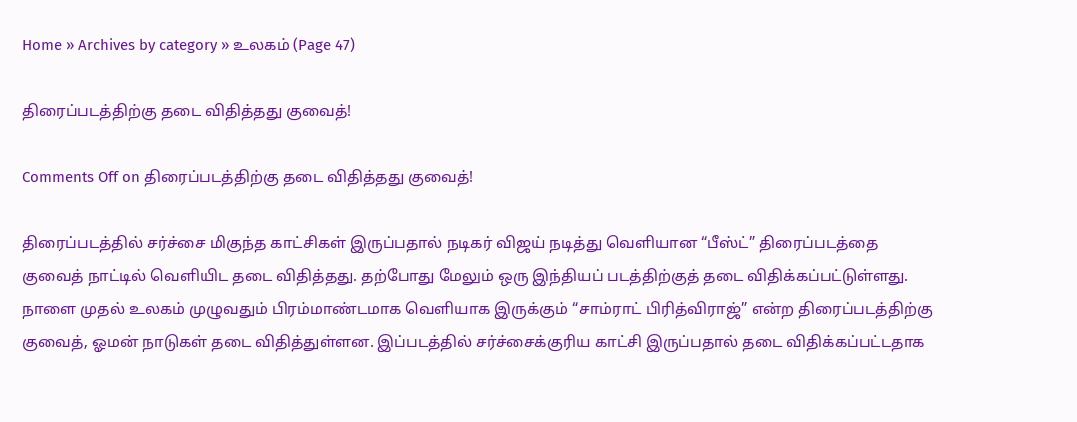Home » Archives by category » உலகம் (Page 47)

திரைப்படத்திற்கு தடை விதித்தது குவைத்!

Comments Off on திரைப்படத்திற்கு தடை விதித்தது குவைத்!

திரைப்படத்தில் சர்ச்சை மிகுந்த காட்சிகள் இருப்பதால் நடிகர் விஜய் நடித்து வெளியான “பீஸ்ட்” திரைப்படத்தை குவைத் நாட்டில் வெளியிட தடை விதித்தது. தற்போது மேலும் ஒரு இந்தியப் படத்திற்குத் தடை விதிக்கப்பட்டுள்ளது. நாளை முதல் உலகம் முழுவதும் பிரம்மாண்டமாக வெளியாக இருக்கும் “சாம்ராட் பிரித்விராஜ்” என்ற திரைப்படத்திற்கு குவைத், ஓமன் நாடுகள் தடை விதித்துள்ளன. இப்படத்தில் சர்ச்சைக்குரிய காட்சி இருப்பதால் தடை விதிக்கப்பட்டதாக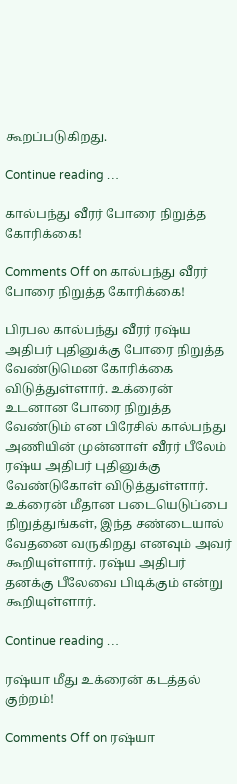கூறப்படுகிறது.

Continue reading …

கால்பந்து வீரர் போரை நிறுத்த கோரிக்கை!

Comments Off on கால்பந்து வீரர் போரை நிறுத்த கோரிக்கை!

பிரபல கால்பந்து வீரர் ரஷ்ய அதிபர் புதினுக்கு போரை நிறுத்த வேண்டுமென கோரிக்கை விடுத்துள்ளார். உக்ரைன் உடனான போரை நிறுத்த வேண்டும் என பிரேசில் கால்பந்து அணியின் முன்னாள் வீரர் பீலேம் ரஷ்ய அதிபர் புதினுக்கு வேண்டுகோள் விடுத்துள்ளார். உக்ரைன் மீதான படையெடுப்பை நிறுத்துங்கள், இந்த சண்டையால் வேதனை வருகிறது எனவும் அவர் கூறியுள்ளார். ரஷ்ய அதிபர் தனக்கு பீலேவை பிடிக்கும் என்று கூறியுள்ளார்.

Continue reading …

ரஷ்யா மீது உக்ரைன் கடத்தல் குற்றம்!

Comments Off on ரஷ்யா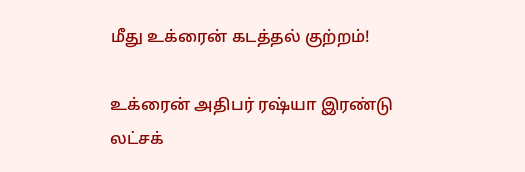மீது உக்ரைன் கடத்தல் குற்றம்!

உக்ரைன் அதிபர் ரஷ்யா இரண்டு லட்சக்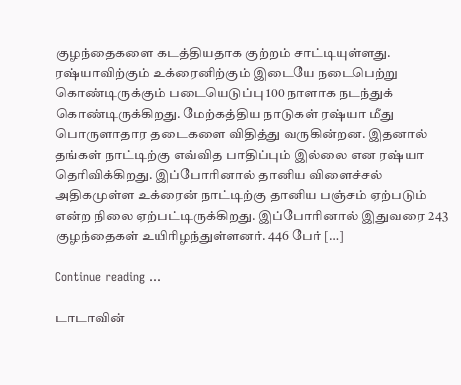குழந்தைகளை கடத்தியதாக குற்றம் சாட்டியுள்ளது. ரஷ்யாவிற்கும் உக்ரைனிற்கும் இடையே நடைபெற்று கொண்டிருக்கும் படையெடுப்பு 100 நாளாக நடந்துக் கொண்டிருக்கிறது. மேற்கத்திய நாடுகள் ரஷ்யா மீது பொருளாதார தடைகளை விதித்து வருகின்றன. இதனால் தங்கள் நாட்டிற்கு எவ்வித பாதிப்பும் இல்லை என ரஷ்யா தெரிவிக்கிறது. இப்போரினால் தானிய விளைச்சல் அதிகமுள்ள உக்ரைன் நாட்டிற்கு தானிய பஞ்சம் ஏற்படும் என்ற நிலை ஏற்பட்டிருக்கிறது. இப்போரினால் இதுவரை 243 குழந்தைகள் உயிரிழந்துள்ளனர். 446 பேர் […]

Continue reading …

டாடாவின்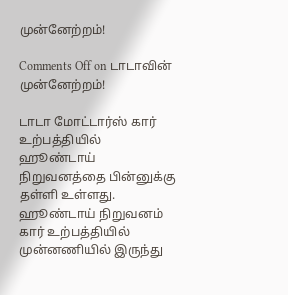முன்னேற்றம்!

Comments Off on டாடாவின் முன்னேற்றம்!

டாடா மோட்டார்ஸ் கார் உற்பத்தியில் ஹூண்டாய் நிறுவனத்தை பின்னுக்கு தள்ளி உள்ளது. ஹூண்டாய் நிறுவனம் கார் உற்பத்தியில் முன்னணியில் இருந்து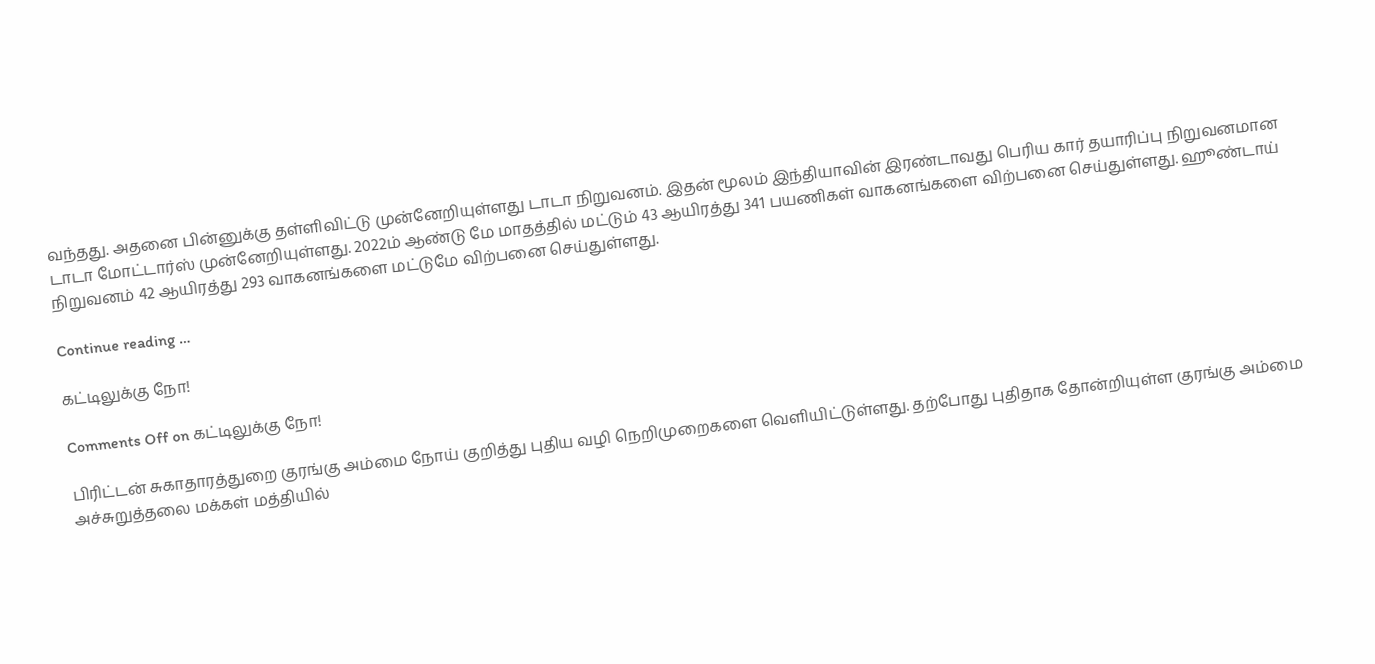வந்தது. அதனை பின்னுக்கு தள்ளிவிட்டு முன்னேறியுள்ளது டாடா நிறுவனம். இதன் மூலம் இந்தியாவின் இரண்டாவது பெரிய கார் தயாரிப்பு நிறுவனமான டாடா மோட்டார்ஸ் முன்னேறியுள்ளது. 2022ம் ஆண்டு மே மாதத்தில் மட்டும் 43 ஆயிரத்து 341 பயணிகள் வாகனங்களை விற்பனை செய்துள்ளது. ஹூண்டாய் நிறுவனம் 42 ஆயிரத்து 293 வாகனங்களை மட்டுமே விற்பனை செய்துள்ளது.

Continue reading …

கட்டிலுக்கு நோ!

Comments Off on கட்டிலுக்கு நோ!

பிரிட்டன் சுகாதாரத்துறை குரங்கு அம்மை நோய் குறித்து புதிய வழி நெறிமுறைகளை வெளியிட்டுள்ளது. தற்போது புதிதாக தோன்றியுள்ள குரங்கு அம்மை அச்சுறுத்தலை மக்கள் மத்தியில்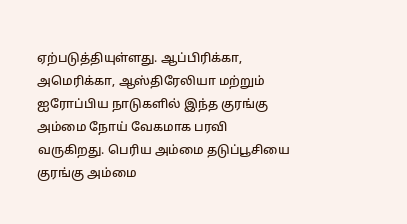ஏற்படுத்தியுள்ளது. ஆப்பிரிக்கா, அமெரிக்கா, ஆஸ்திரேலியா மற்றும் ஐரோப்பிய நாடுகளில் இந்த குரங்கு அம்மை நோய் வேகமாக பரவி வருகிறது. பெரிய அம்மை தடுப்பூசியை குரங்கு அம்மை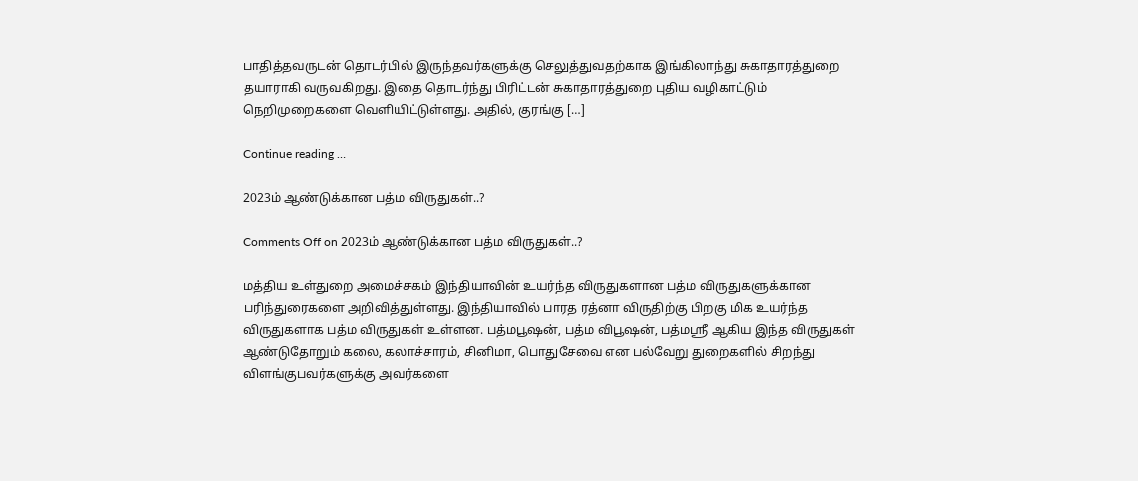பாதித்தவருடன் தொடர்பில் இருந்தவர்களுக்கு செலுத்துவதற்காக இங்கிலாந்து சுகாதாரத்துறை தயாராகி வருவகிறது. இதை தொடர்ந்து பிரிட்டன் சுகாதாரத்துறை புதிய வழிகாட்டும் நெறிமுறைகளை வெளியிட்டுள்ளது. அதில், குரங்கு […]

Continue reading …

2023ம் ஆண்டுக்கான பத்ம விருதுகள்..?

Comments Off on 2023ம் ஆண்டுக்கான பத்ம விருதுகள்..?

மத்திய உள்துறை அமைச்சகம் இந்தியாவின் உயர்ந்த விருதுகளான பத்ம விருதுகளுக்கான பரிந்துரைகளை அறிவித்துள்ளது. இந்தியாவில் பாரத ரத்னா விருதிற்கு பிறகு மிக உயர்ந்த விருதுகளாக பத்ம விருதுகள் உள்ளன. பத்மபூஷன், பத்ம விபூஷன், பத்மஸ்ரீ ஆகிய இந்த விருதுகள் ஆண்டுதோறும் கலை, கலாச்சாரம், சினிமா, பொதுசேவை என பல்வேறு துறைகளில் சிறந்து விளங்குபவர்களுக்கு அவர்களை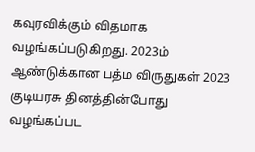கவுரவிக்கும் விதமாக வழங்கப்படுகிறது. 2023ம் ஆண்டுக்கான பத்ம விருதுகள் 2023 குடியரசு தினத்தின்போது வழங்கப்பட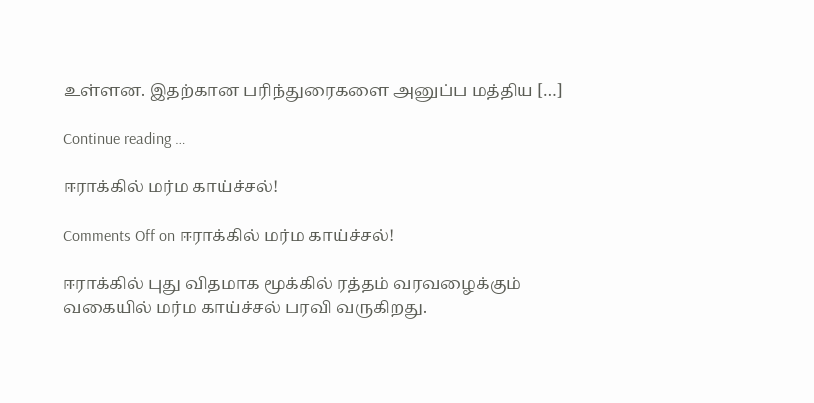உள்ளன. இதற்கான பரிந்துரைகளை அனுப்ப மத்திய […]

Continue reading …

ஈராக்கில் மர்ம காய்ச்சல்!

Comments Off on ஈராக்கில் மர்ம காய்ச்சல்!

ஈராக்கில் புது விதமாக மூக்கில் ரத்தம் வரவழைக்கும் வகையில் மர்ம காய்ச்சல் பரவி வருகிறது.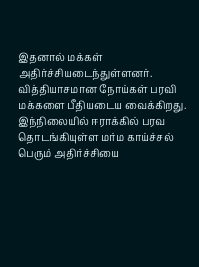இதனால் மக்கள் அதிர்ச்சியடைந்துள்ளனர். வித்தியாசமான நோய்கள் பரவி மக்களை பீதியடைய வைக்கிறது. இந்நிலையில் ஈராக்கில் பரவ தொடங்கியுள்ள மர்ம காய்ச்சல் பெரும் அதிர்ச்சியை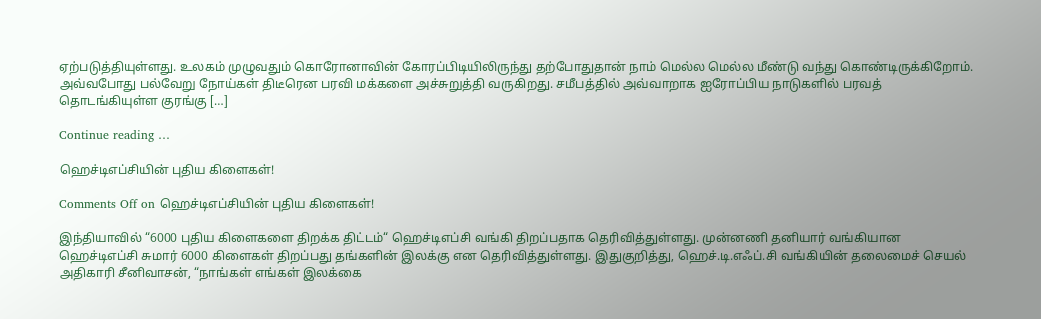ஏற்படுத்தியுள்ளது. உலகம் முழுவதும் கொரோனாவின் கோரப்பிடியிலிருந்து தற்போதுதான் நாம் மெல்ல மெல்ல மீண்டு வந்து கொண்டிருக்கிறோம். அவ்வபோது பல்வேறு நோய்கள் திடீரென பரவி மக்களை அச்சுறுத்தி வருகிறது. சமீபத்தில் அவ்வாறாக ஐரோப்பிய நாடுகளில் பரவத் தொடங்கியுள்ள குரங்கு […]

Continue reading …

ஹெச்டிஎப்சியின் புதிய கிளைகள்!

Comments Off on ஹெச்டிஎப்சியின் புதிய கிளைகள்!

இந்தியாவில் “6000 புதிய கிளைகளை திறக்க திட்டம்“ ஹெச்டிஎப்சி வங்கி திறப்பதாக தெரிவித்துள்ளது. முன்னணி தனியார் வங்கியான ஹெச்டிஎப்சி சுமார் 6000 கிளைகள் திறப்பது தங்களின் இலக்கு என தெரிவித்துள்ளது. இதுகுறித்து, ஹெச்.டி.எஃப்.சி வங்கியின் தலைமைச் செயல் அதிகாரி சீனிவாசன், “நாங்கள் எங்கள் இலக்கை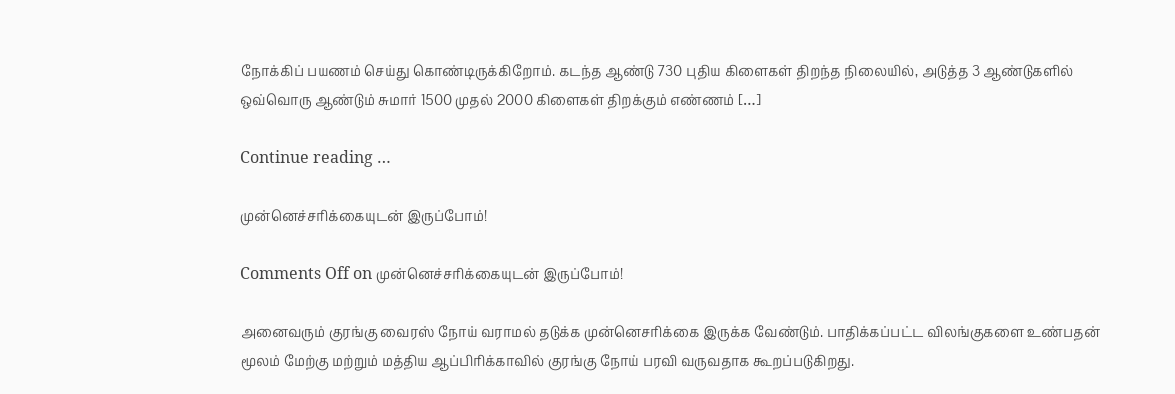நோக்கிப் பயணம் செய்து கொண்டிருக்கிறோம். கடந்த ஆண்டு 730 புதிய கிளைகள் திறந்த நிலையில், அடுத்த 3 ஆண்டுகளில் ஒவ்வொரு ஆண்டும் சுமார் 1500 முதல் 2000 கிளைகள் திறக்கும் எண்ணம் […]

Continue reading …

முன்னெச்சரிக்கையுடன் இருப்போம்!

Comments Off on முன்னெச்சரிக்கையுடன் இருப்போம்!

அனைவரும் குரங்கு வைரஸ் நோய் வராமல் தடுக்க முன்னெசரிக்கை இருக்க வேண்டும். பாதிக்கப்பட்ட விலங்குகளை உண்பதன் மூலம் மேற்கு மற்றும் மத்திய ஆப்பிரிக்காவில் குரங்கு நோய் பரவி வருவதாக கூறப்படுகிறது.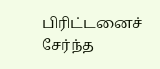பிரிட்டனைச் சேர்ந்த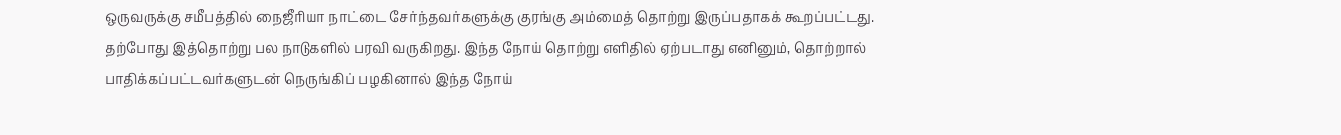ஒருவருக்கு சமீபத்தில் நைஜீரியா நாட்டை சேர்ந்தவர்களுக்கு குரங்கு அம்மைத் தொற்று இருப்பதாகக் கூறப்பட்டது. தற்போது இத்தொற்று பல நாடுகளில் பரவி வருகிறது. இந்த நோய் தொற்று எளிதில் ஏற்படாது எனினும், தொற்றால் பாதிக்கப்பட்டவர்களுடன் நெருங்கிப் பழகினால் இந்த நோய்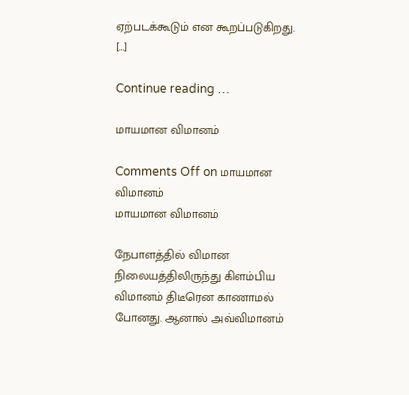ஏற்படக்கூடும் என கூறப்படுகிறது. […]

Continue reading …

மாயமான விமானம்

Comments Off on மாயமான விமானம்
மாயமான விமானம்

நேபாளத்தில் விமான நிலையத்திலிருந்து கிளம்பிய விமானம் திடீரென காணாமல் போனது. ஆனால் அவ்விமானம்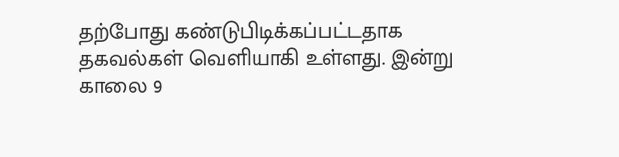தற்போது கண்டுபிடிக்கப்பட்டதாக தகவல்கள் வெளியாகி உள்ளது. இன்று காலை 9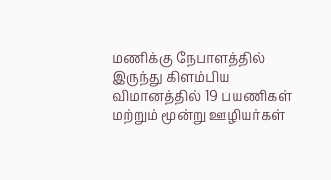மணிக்கு நேபாளத்தில் இருந்து கிளம்பிய விமானத்தில் 19 பயணிகள் மற்றும் மூன்று ஊழியர்கள்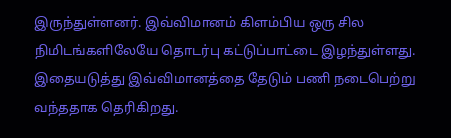இருந்துள்ளனர். இவ்விமானம் கிளம்பிய ஒரு சில நிமிடங்களிலேயே தொடர்பு கட்டுப்பாட்டை இழந்துள்ளது. இதையடுத்து இவ்விமானத்தை தேடும் பணி நடைபெற்று வந்ததாக தெரிகிறது.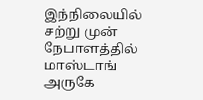இந்நிலையில் சற்று முன் நேபாளத்தில் மாஸ்டாங் அருகே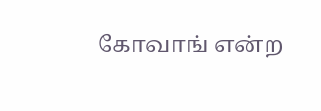கோவாங் என்ற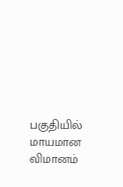பகுதியில் மாயமான விமானம்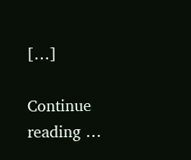[…]

Continue reading …